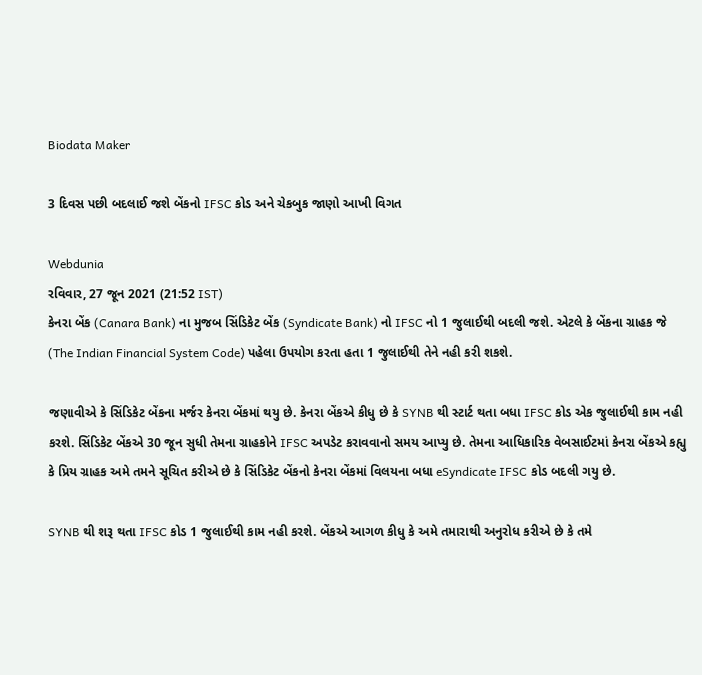Biodata Maker

3 દિવસ પછી બદલાઈ જશે બેંકનો IFSC કોડ અને ચેકબુક જાણો આખી વિગત

Webdunia
રવિવાર, 27 જૂન 2021 (21:52 IST)
કેનરા બેંક (Canara Bank) ના મુજબ સિંડિકેટ બેંક (Syndicate Bank) નો IFSC નો 1 જુલાઈથી બદલી જશે. એટલે કે બેંકના ગ્રાહક જે (The Indian Financial System Code) પહેલા ઉપયોગ કરતા હતા 1 જુલાઈથી તેને નહી કરી શકશે.

જણાવીએ કે સિંડિકેટ બેંકના મર્જર કેનરા બેંકમાં થયુ છે. કેનરા બેંકએ કીધુ છે કે SYNB થી સ્ટાર્ટ થતા બધા IFSC કોડ એક જુલાઈથી કામ નહી કરશે. સિંડિકેટ બેંકએ 30 જૂન સુધી તેમના ગ્રાહકોને IFSC અપડેટ કરાવવાનો સમય આપ્યુ છે. તેમના આધિકારિક વેબસાઈટમાં કેનરા બેંકએ કહ્યુ કે પ્રિય ગ્રાહક અમે તમને સૂચિત કરીએ છે કે સિંડિકેટ બેંકનો કેનરા બેંકમાં વિલયના બધા eSyndicate IFSC કોડ બદલી ગયુ છે.

SYNB થી શરૂ થતા IFSC કોડ 1 જુલાઈથી કામ નહી કરશે. બેંકએ આગળ કીધુ કે અમે તમારાથી અનુરોધ કરીએ છે કે તમે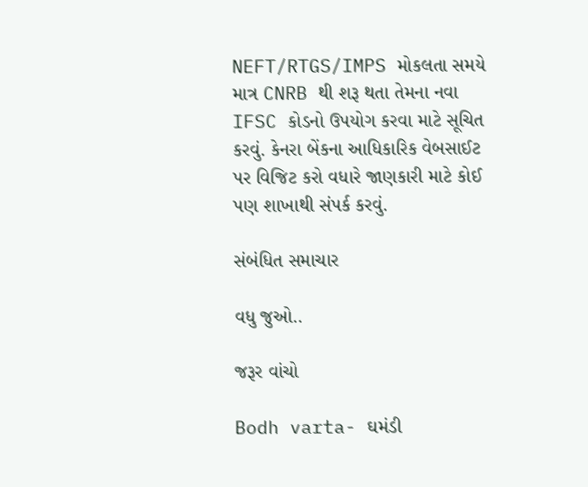NEFT/RTGS/IMPS મોકલતા સમયે માત્ર CNRB થી શરૂ થતા તેમના નવા IFSC કોડનો ઉપયોગ કરવા માટે સૂચિત કરવું. કેનરા બેંકના આધિકારિક વેબસાઈટ પર વિજિટ કરો વધારે જાણકારી માટે કોઈ પણ શાખાથી સંપર્ક કરવું.

સંબંધિત સમાચાર

વધુ જુઓ..

જરૂર વાંચો

Bodh varta- ઘમંડી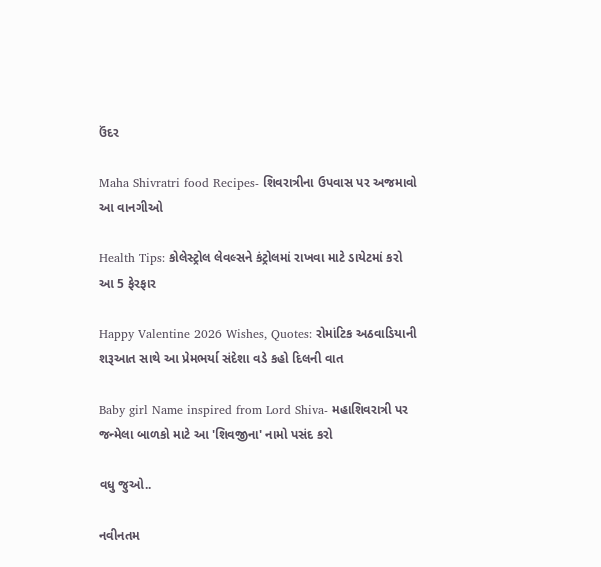ઉંદર

Maha Shivratri food Recipes- શિવરાત્રીના ઉપવાસ પર અજમાવો આ વાનગીઓ

Health Tips: કોલેસ્ટ્રોલ લેવલ્સને કંટ્રોલમાં રાખવા માટે ડાયેટમાં કરો આ 5 ફેરફાર

Happy Valentine 2026 Wishes, Quotes: રોમાંટિક અઠવાડિયાની શરૂઆત સાથે આ પ્રેમભર્યા સંદેશા વડે કહો દિલની વાત

Baby girl Name inspired from Lord Shiva- મહાશિવરાત્રી પર જન્મેલા બાળકો માટે આ 'શિવજીના' નામો પસંદ કરો

વધુ જુઓ..

નવીનતમ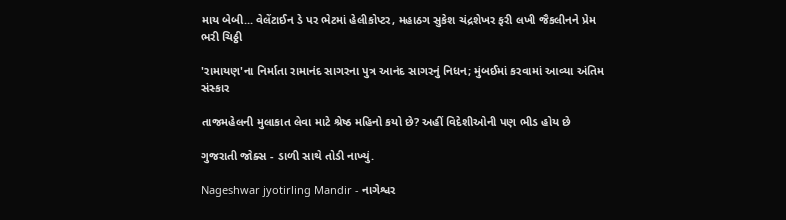માય બેબી... વેલેંટાઈન ડે પર ભેટમાં હેલીકોપ્ટર, મહાઠગ સુકેશ ચંદ્રશેખર ફરી લખી જૈકલીનને પ્રેમ ભરી ચિઠ્ઠી

'રામાયણ'ના નિર્માતા રામાનંદ સાગરના પુત્ર આનંદ સાગરનું નિધન; મુંબઈમાં કરવામાં આવ્યા અંતિમ સંસ્કાર

તાજમહેલની મુલાકાત લેવા માટે શ્રેષ્ઠ મહિનો કયો છે? અહીં વિદેશીઓની પણ ભીડ હોય છે

ગુજરાતી જોક્સ - ડાળી સાથે તોડી નાખ્યું.

Nageshwar jyotirling Mandir - નાગેશ્વર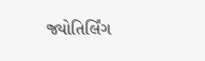જ્યોતિર્લિંગ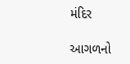મંદિર

આગળનો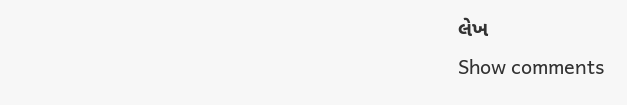લેખ
Show comments